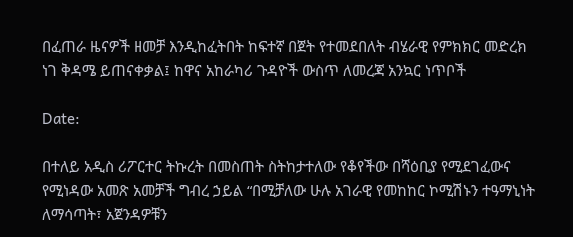በፈጠራ ዜናዎች ዘመቻ እንዲከፈትበት ከፍተኛ በጀት የተመደበለት ብሄራዊ የምክክር መድረክ ነገ ቅዳሜ ይጠናቀቃል፤ ከዋና አከራካሪ ጉዳዮች ውስጥ ለመረጃ አንኳር ነጥቦች

Date:

በተለይ አዲስ ሪፖርተር ትኩረት በመስጠት ስትከታተለው የቆየችው በሻዕቢያ የሚደገፈውና የሚነዳው አመጽ አመቻች ግብረ ኃይል “በሚቻለው ሁሉ አገራዊ የመከከር ኮሚሽኑን ተዓማኒነት ለማሳጣት፣ አጀንዳዎቹን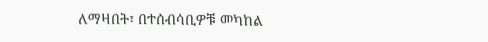ለማዛበት፣ በተሰብሳቢዎቹ መካከል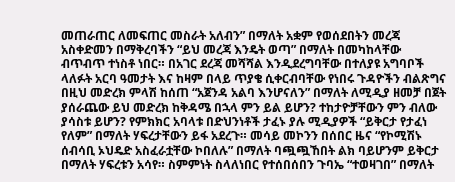መጠራጠር ለመፍጠር መስራት አለብን” በማለት አቋም የወሰደበትን መረጃ አስቀድመን በማቅረባችን “ይህ መረጃ እንዴት ወጣ” በማለት በመካከላቸው ብጥብጥ ተነስቶ ነበር። በአገር ደረጃ መሻሻል እንዲደረግባቸው በተለያዩ አግባቦች ላለፉት አርባ ዓመታት እና ከዛም በላይ ጥያቄ ሲቀርብባቸው የነበሩ ጉዳዮችን ብልጽግና በዚህ መድረክ ምላሽ ከሰጠ “አጀንዳ አልባ እንሆናለን” በማለት ለሚዲያ ዘመቻ በጀት ያሰራጨው ይህ መድረክ ከቅዳሜ በኋላ ምን ይል ይሆን? ተከታዮቻቸውን ምን ብለው ያሳስቱ ይሆን? የምክክር አባላቱ በድህንነቶች ታፈኑ ያሉ ሚዲያዎች “ይቅርታ የታፈነ የለም” በማለት ሃፍረታቸውን ይፋ አደረጉ። መሳይ መኮንን በሰበር ዜና “የኮሚሽኑ ሰብሳቢ ኦህዴድ አስፈራቷቸው ኮበለሉ” በማለት ባጯጯኸበት ልክ ባይሆንም ይቅርታ በማለት ሃፍረቱን አሳየ። ስምምነት ስላለነበር የተሰበሰበን ጉባኤ “ተወዛገበ” በማለት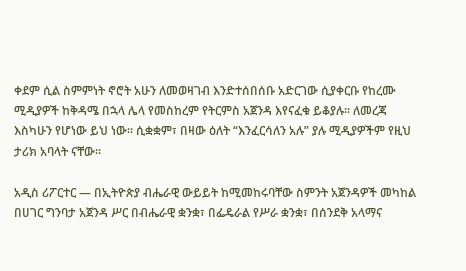ቀደም ሲል ስምምነት ኖሮት አሁን ለመወዛገብ እንድተሰበሰቡ አድርገው ሲያቀርቡ የከረሙ ሚዲያዎች ከቅዳሜ በኋላ ሌላ የመስከረም የትርምስ አጀንዳ እየናፈቁ ይቆያሉ። ለመረጃ እስካሁን የሆነው ይህ ነው። ሲቋቋም፣ በዛው ዕለት “እንፈርሳለን አሉ” ያሉ ሚዲያዎችም የዚህ ታሪክ አባላት ናቸው።

አዲስ ሪፖርተር — በኢትዮጵያ ብሔራዊ ውይይት ከሚመከሩባቸው ስምንት አጀንዳዎች መካከል በሀገር ግንባታ አጀንዳ ሥር በብሔራዊ ቋንቋ፣ በፌዴራል የሥራ ቋንቋ፣ በሰንደቅ አላማና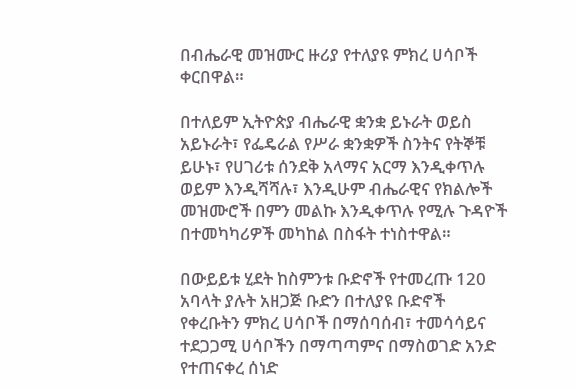በብሔራዊ መዝሙር ዙሪያ የተለያዩ ምክረ ሀሳቦች ቀርበዋል።

በተለይም ኢትዮጵያ ብሔራዊ ቋንቋ ይኑራት ወይስ አይኑራት፣ የፌዴራል የሥራ ቋንቋዎች ስንትና የትኞቹ ይሁኑ፣ የሀገሪቱ ሰንደቅ አላማና አርማ እንዲቀጥሉ ወይም እንዲሻሻሉ፣ እንዲሁም ብሔራዊና የክልሎች መዝሙሮች በምን መልኩ እንዲቀጥሉ የሚሉ ጉዳዮች በተመካካሪዎች መካከል በስፋት ተነስተዋል።

በውይይቱ ሂደት ከስምንቱ ቡድኖች የተመረጡ 120 አባላት ያሉት አዘጋጅ ቡድን በተለያዩ ቡድኖች የቀረቡትን ምክረ ሀሳቦች በማሰባሰብ፣ ተመሳሳይና ተደጋጋሚ ሀሳቦችን በማጣጣምና በማስወገድ አንድ የተጠናቀረ ሰነድ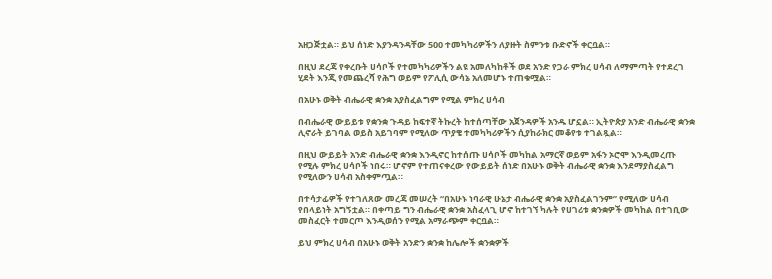አዘጋጅቷል። ይህ ሰነድ እያንዳንዳቸው 500 ተመካካሪዎችን ለያዙት ስምንቱ ቡድኖች ቀርቧል።

በዚህ ደረጃ የቀረቡት ሀሳቦች የተመካካሪዎችን ልዩ አመለካከቶች ወደ አንድ የጋራ ምክረ ሀሳብ ለማምጣት የተደረገ ሂደት እንጂ የመጨረሻ የሕግ ወይም የፖሊሲ ውሳኔ አለመሆኑ ተጠቁሟል።

በአሁኑ ወቅት ብሔራዊ ቋንቋ አያስፈልግም የሚል ምክረ ሀሳብ

በብሔራዊ ውይይቱ የቋንቋ ጉዳይ ከፍተኛ ትኩረት ከተሰጣቸው አጀንዳዎች አንዱ ሆኗል። ኢትዮጵያ አንድ ብሔራዊ ቋንቋ ሊኖራት ይገባል ወይስ አይገባም የሚለው ጥያቄ ተመካካሪዎችን ሲያከራክር መቆየቱ ተገልጿል።

በዚህ ውይይት አንድ ብሔራዊ ቋንቋ እንዲኖር ከተሰጡ ሀሳቦች መካከል አማርኛ ወይም አፋን ኦሮሞ እንዲመረጡ የሚሉ ምክረ ሀሳቦች ነበሩ። ሆኖም የተጠናቀረው የውይይት ሰነድ በአሁኑ ወቅት ብሔራዊ ቋንቋ እንደማያስፈልግ የሚለውን ሀሳብ አስቀምጧል።

በተሳታፊዎች የተገለጸው መረጃ መሠረት “በአሁኑ ነባራዊ ሁኔታ ብሔራዊ ቋንቋ አያስፈልገንም” የሚለው ሀሳብ የበላይነት አግኝቷል። በቀጣይ ግን ብሔራዊ ቋንቋ አስፈላጊ ሆኖ ከተገኘ ካሉት የሀገሪቱ ቋንቋዎች መካከል በተገቢው መስፈርት ተመርጦ እንዲወሰን የሚል አማራጭም ቀርቧል።

ይህ ምክረ ሀሳብ በአሁኑ ወቅት አንድን ቋንቋ ከሌሎች ቋንቋዎች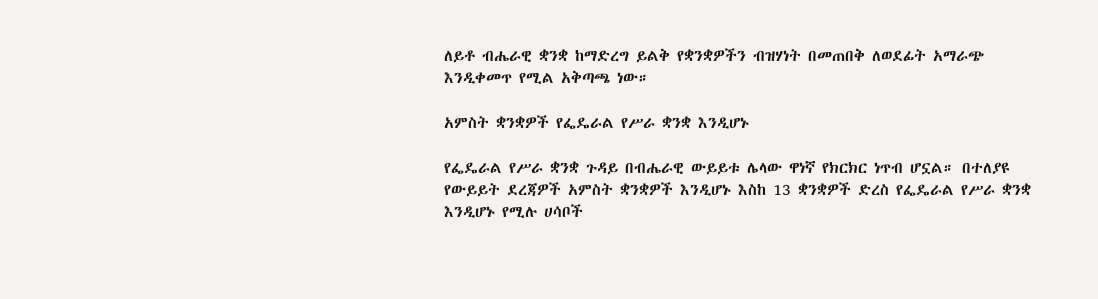ለይቶ ብሔራዊ ቋንቋ ከማድረግ ይልቅ የቋንቋዎችን ብዝሃነት በመጠበቅ ለወደፊት አማራጭ እንዲቀመጥ የሚል አቅጣጫ ነው።

አምስት ቋንቋዎች የፌዴራል የሥራ ቋንቋ እንዲሆኑ

የፌዴራል የሥራ ቋንቋ ጉዳይ በብሔራዊ ውይይቱ ሌላው ዋነኛ የክርክር ነጥብ ሆኗል። በተለያዩ የውይይት ደረጃዎች አምስት ቋንቋዎች እንዲሆኑ እስከ 13 ቋንቋዎች ድረስ የፌዴራል የሥራ ቋንቋ እንዲሆኑ የሚሉ ሀሳቦች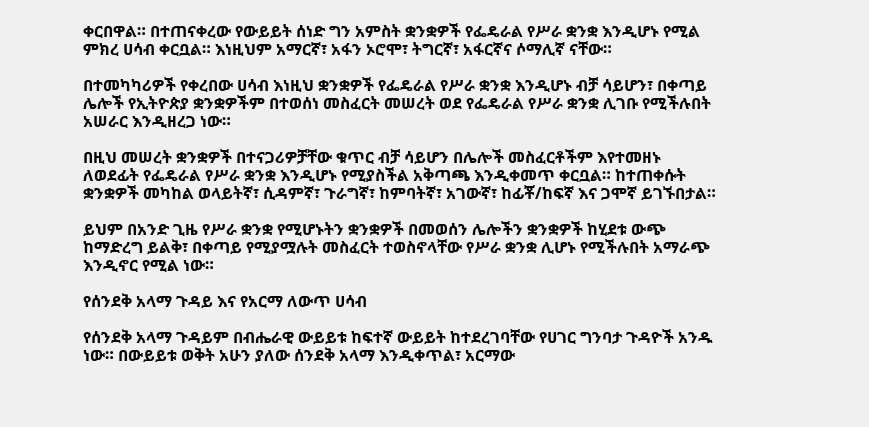ቀርበዋል። በተጠናቀረው የውይይት ሰነድ ግን አምስት ቋንቋዎች የፌዴራል የሥራ ቋንቋ እንዲሆኑ የሚል ምክረ ሀሳብ ቀርቧል። እነዚህም አማርኛ፣ አፋን ኦሮሞ፣ ትግርኛ፣ አፋርኛና ሶማሊኛ ናቸው።

በተመካካሪዎች የቀረበው ሀሳብ እነዚህ ቋንቋዎች የፌዴራል የሥራ ቋንቋ እንዲሆኑ ብቻ ሳይሆን፣ በቀጣይ ሌሎች የኢትዮጵያ ቋንቋዎችም በተወሰነ መስፈርት መሠረት ወደ የፌዴራል የሥራ ቋንቋ ሊገቡ የሚችሉበት አሠራር እንዲዘረጋ ነው።

በዚህ መሠረት ቋንቋዎች በተናጋሪዎቻቸው ቁጥር ብቻ ሳይሆን በሌሎች መስፈርቶችም እየተመዘኑ ለወደፊት የፌዴራል የሥራ ቋንቋ እንዲሆኑ የሚያስችል አቅጣጫ እንዲቀመጥ ቀርቧል። ከተጠቀሱት ቋንቋዎች መካከል ወላይትኛ፣ ሲዳምኛ፣ ጉራግኛ፣ ከምባትኛ፣ አገውኛ፣ ከፊቾ/ከፍኛ እና ጋሞኛ ይገኙበታል።

ይህም በአንድ ጊዜ የሥራ ቋንቋ የሚሆኑትን ቋንቋዎች በመወሰን ሌሎችን ቋንቋዎች ከሂደቱ ውጭ ከማድረግ ይልቅ፣ በቀጣይ የሚያሟሉት መስፈርት ተወስኖላቸው የሥራ ቋንቋ ሊሆኑ የሚችሉበት አማራጭ እንዲኖር የሚል ነው።

የሰንደቅ አላማ ጉዳይ እና የአርማ ለውጥ ሀሳብ

የሰንደቅ አላማ ጉዳይም በብሔራዊ ውይይቱ ከፍተኛ ውይይት ከተደረገባቸው የሀገር ግንባታ ጉዳዮች አንዱ ነው። በውይይቱ ወቅት አሁን ያለው ሰንደቅ አላማ እንዲቀጥል፣ አርማው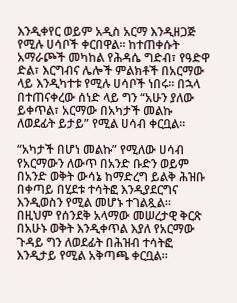እንዲቀየር ወይም አዲስ አርማ እንዲዘጋጅ የሚሉ ሀሳቦች ቀርበዋል። ከተጠቀሱት አማራጮች መካከል የሕዳሴ ግድብ፣ የዓድዋ ድል፣ እርግብና ሌሎች ምልክቶች በአርማው ላይ እንዲካተቱ የሚሉ ሀሳቦች ነበሩ። በኋላ በተጠናቀረው ሰነድ ላይ ግን “አሁን ያለው ይቀጥል፣ አርማው በአካታች መልኩ ለወደፊት ይታይ” የሚል ሀሳብ ቀርቧል።

“አካታች በሆነ መልኩ” የሚለው ሀሳብ የአርማውን ለውጥ በአንድ ቡድን ወይም በአንድ ወቅት ውሳኔ ከማድረግ ይልቅ ሕዝቡ በቀጣይ በሂደቱ ተሳትፎ እንዲያደርግና እንዲወስን የሚል መሆኑ ተገልጿል። በዚህም የሰንደቅ አላማው መሠረታዊ ቅርጽ በአሁኑ ወቅት እንዲቀጥል እያለ የአርማው ጉዳይ ግን ለወደፊት በሕዝብ ተሳትፎ እንዲታይ የሚል አቅጣጫ ቀርቧል።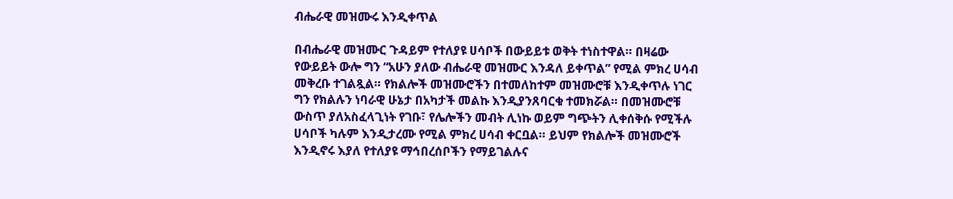ብሔራዊ መዝሙሩ እንዲቀጥል

በብሔራዊ መዝሙር ጉዳይም የተለያዩ ሀሳቦች በውይይቱ ወቅት ተነስተዋል። በዛሬው የውይይት ውሎ ግን “አሁን ያለው ብሔራዊ መዝሙር እንዳለ ይቀጥል” የሚል ምክረ ሀሳብ መቅረቡ ተገልጿል። የክልሎች መዝሙሮችን በተመለከተም መዝሙሮቹ እንዲቀጥሉ ነገር ግን የክልሉን ነባራዊ ሁኔታ በአካታች መልኩ እንዲያንጸባርቁ ተመክሯል። በመዝሙሮቹ ውስጥ ያለአስፈላጊነት የገቡ፣ የሌሎችን መብት ሊነኩ ወይም ግጭትን ሊቀሰቅሱ የሚችሉ ሀሳቦች ካሉም እንዲታረሙ የሚል ምክረ ሀሳብ ቀርቧል። ይህም የክልሎች መዝሙሮች እንዲኖሩ እያለ የተለያዩ ማኅበረሰቦችን የማይገልሉና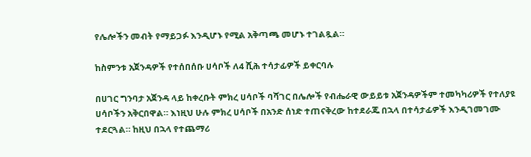የሌሎችን መብት የማይጋፉ እንዲሆኑ የሚል አቅጣጫ መሆኑ ተገልጿል።

ከስምንቱ አጀንዳዎች የተሰበሰቡ ሀሳቦች ለ4 ሺሕ ተሳታፊዎች ይቀርባሉ

በሀገር ግንባታ አጀንዳ ላይ ከቀረቡት ምክረ ሀሳቦች ባሻገር በሌሎች የብሔራዊ ውይይቱ አጀንዳዎችም ተመካካሪዎች የተለያዩ ሀሳቦችን አቅርበዋል። እነዚህ ሁሉ ምክረ ሀሳቦች በአንድ ሰነድ ተጠናቅረው ከተደራጁ በኋላ በተሳታፊዎች እንዲገመገሙ ተደርጓል። ከዚህ በኋላ የተጨማሪ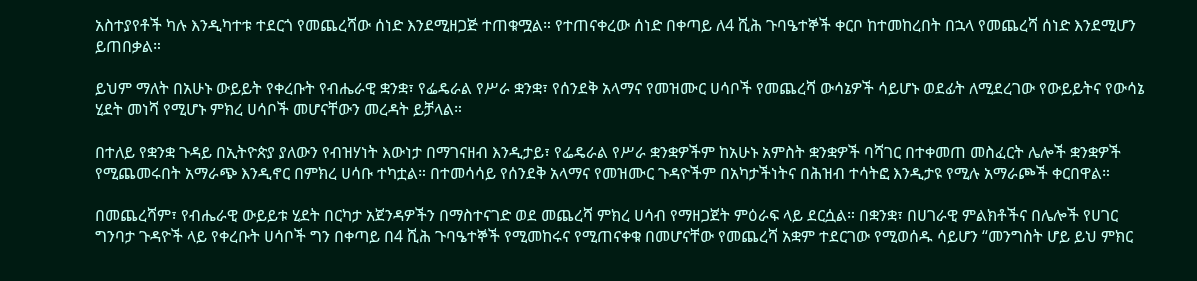አስተያየቶች ካሉ እንዲካተቱ ተደርጎ የመጨረሻው ሰነድ እንደሚዘጋጅ ተጠቁሟል። የተጠናቀረው ሰነድ በቀጣይ ለ4 ሺሕ ጉባዔተኞች ቀርቦ ከተመከረበት በኋላ የመጨረሻ ሰነድ እንደሚሆን ይጠበቃል።

ይህም ማለት በአሁኑ ውይይት የቀረቡት የብሔራዊ ቋንቋ፣ የፌዴራል የሥራ ቋንቋ፣ የሰንደቅ አላማና የመዝሙር ሀሳቦች የመጨረሻ ውሳኔዎች ሳይሆኑ ወደፊት ለሚደረገው የውይይትና የውሳኔ ሂደት መነሻ የሚሆኑ ምክረ ሀሳቦች መሆናቸውን መረዳት ይቻላል።

በተለይ የቋንቋ ጉዳይ በኢትዮጵያ ያለውን የብዝሃነት እውነታ በማገናዘብ እንዲታይ፣ የፌዴራል የሥራ ቋንቋዎችም ከአሁኑ አምስት ቋንቋዎች ባሻገር በተቀመጠ መስፈርት ሌሎች ቋንቋዎች የሚጨመሩበት አማራጭ እንዲኖር በምክረ ሀሳቡ ተካቷል። በተመሳሳይ የሰንደቅ አላማና የመዝሙር ጉዳዮችም በአካታችነትና በሕዝብ ተሳትፎ እንዲታዩ የሚሉ አማራጮች ቀርበዋል።

በመጨረሻም፣ የብሔራዊ ውይይቱ ሂደት በርካታ አጀንዳዎችን በማስተናገድ ወደ መጨረሻ ምክረ ሀሳብ የማዘጋጀት ምዕራፍ ላይ ደርሷል። በቋንቋ፣ በሀገራዊ ምልክቶችና በሌሎች የሀገር ግንባታ ጉዳዮች ላይ የቀረቡት ሀሳቦች ግን በቀጣይ በ4 ሺሕ ጉባዔተኞች የሚመከሩና የሚጠናቀቁ በመሆናቸው የመጨረሻ አቋም ተደርገው የሚወሰዱ ሳይሆን “መንግስት ሆይ ይህ ምክር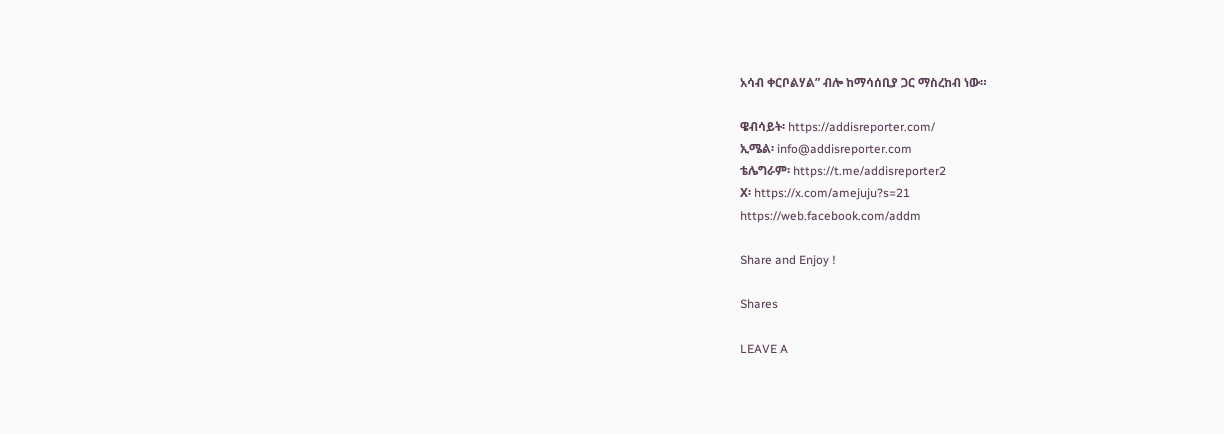አሳብ ቀርቦልሃል” ብሎ ከማሳሰቢያ ጋር ማስረከብ ነው።

ዌብሳይት፡ https://addisreporter.com/
ኢሜል፡ info@addisreporter.com
ቴሌግራም፡ https://t.me/addisreporter2
X፡ https://x.com/amejuju?s=21
https://web.facebook.com/addm

Share and Enjoy !

Shares

LEAVE A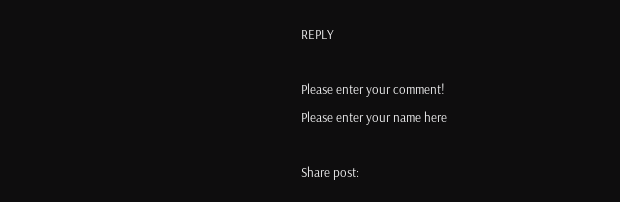REPLY

Please enter your comment!
Please enter your name here

Share post: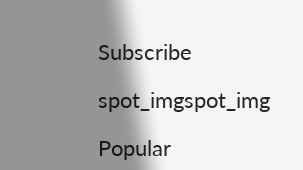Subscribe

spot_imgspot_img

Popular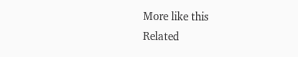More like this
Related